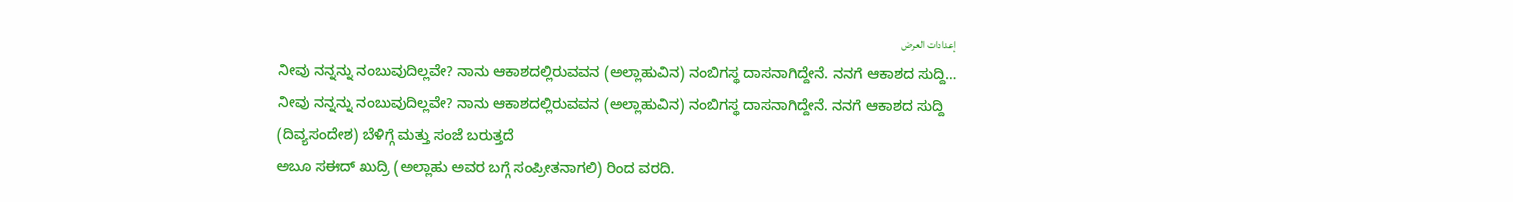إعدادات العرض
ನೀವು ನನ್ನನ್ನು ನಂಬುವುದಿಲ್ಲವೇ? ನಾನು ಆಕಾಶದಲ್ಲಿರುವವನ (ಅಲ್ಲಾಹುವಿನ) ನಂಬಿಗಸ್ಥ ದಾಸನಾಗಿದ್ದೇನೆ. ನನಗೆ ಆಕಾಶದ ಸುದ್ದಿ…
ನೀವು ನನ್ನನ್ನು ನಂಬುವುದಿಲ್ಲವೇ? ನಾನು ಆಕಾಶದಲ್ಲಿರುವವನ (ಅಲ್ಲಾಹುವಿನ) ನಂಬಿಗಸ್ಥ ದಾಸನಾಗಿದ್ದೇನೆ. ನನಗೆ ಆಕಾಶದ ಸುದ್ದಿ (ದಿವ್ಯಸಂದೇಶ) ಬೆಳಿಗ್ಗೆ ಮತ್ತು ಸಂಜೆ ಬರುತ್ತದೆ
ಅಬೂ ಸಈದ್ ಖುದ್ರಿ (ಅಲ್ಲಾಹು ಅವರ ಬಗ್ಗೆ ಸಂಪ್ರೀತನಾಗಲಿ) ರಿಂದ ವರದಿ.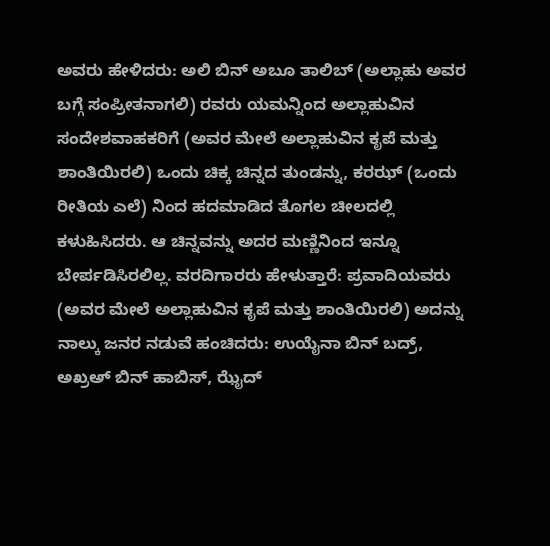ಅವರು ಹೇಳಿದರು: ಅಲಿ ಬಿನ್ ಅಬೂ ತಾಲಿಬ್ (ಅಲ್ಲಾಹು ಅವರ ಬಗ್ಗೆ ಸಂಪ್ರೀತನಾಗಲಿ) ರವರು ಯಮನ್ನಿಂದ ಅಲ್ಲಾಹುವಿನ ಸಂದೇಶವಾಹಕರಿಗೆ (ಅವರ ಮೇಲೆ ಅಲ್ಲಾಹುವಿನ ಕೃಪೆ ಮತ್ತು ಶಾಂತಿಯಿರಲಿ) ಒಂದು ಚಿಕ್ಕ ಚಿನ್ನದ ತುಂಡನ್ನು, ಕರಝ್ (ಒಂದು ರೀತಿಯ ಎಲೆ) ನಿಂದ ಹದಮಾಡಿದ ತೊಗಲ ಚೀಲದಲ್ಲಿ ಕಳುಹಿಸಿದರು. ಆ ಚಿನ್ನವನ್ನು ಅದರ ಮಣ್ಣಿನಿಂದ ಇನ್ನೂ ಬೇರ್ಪಡಿಸಿರಲಿಲ್ಲ. ವರದಿಗಾರರು ಹೇಳುತ್ತಾರೆ: ಪ್ರವಾದಿಯವರು (ಅವರ ಮೇಲೆ ಅಲ್ಲಾಹುವಿನ ಕೃಪೆ ಮತ್ತು ಶಾಂತಿಯಿರಲಿ) ಅದನ್ನು ನಾಲ್ಕು ಜನರ ನಡುವೆ ಹಂಚಿದರು: ಉಯೈನಾ ಬಿನ್ ಬದ್ರ್, ಅಖ್ರಅ್ ಬಿನ್ ಹಾಬಿಸ್, ಝೈದ್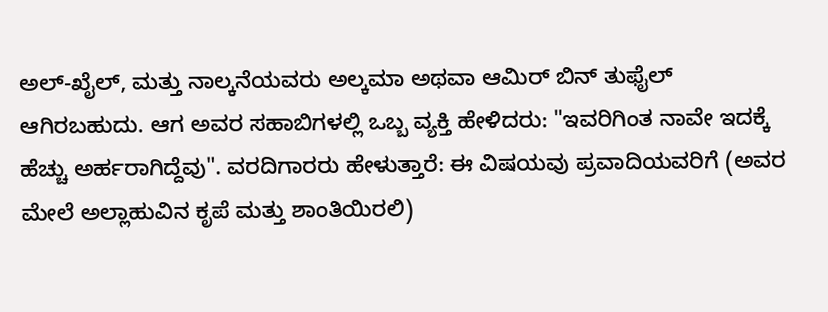ಅಲ್-ಖೈಲ್, ಮತ್ತು ನಾಲ್ಕನೆಯವರು ಅಲ್ಕಮಾ ಅಥವಾ ಆಮಿರ್ ಬಿನ್ ತುಫೈಲ್ ಆಗಿರಬಹುದು. ಆಗ ಅವರ ಸಹಾಬಿಗಳಲ್ಲಿ ಒಬ್ಬ ವ್ಯಕ್ತಿ ಹೇಳಿದರು: "ಇವರಿಗಿಂತ ನಾವೇ ಇದಕ್ಕೆ ಹೆಚ್ಚು ಅರ್ಹರಾಗಿದ್ದೆವು". ವರದಿಗಾರರು ಹೇಳುತ್ತಾರೆ: ಈ ವಿಷಯವು ಪ್ರವಾದಿಯವರಿಗೆ (ಅವರ ಮೇಲೆ ಅಲ್ಲಾಹುವಿನ ಕೃಪೆ ಮತ್ತು ಶಾಂತಿಯಿರಲಿ)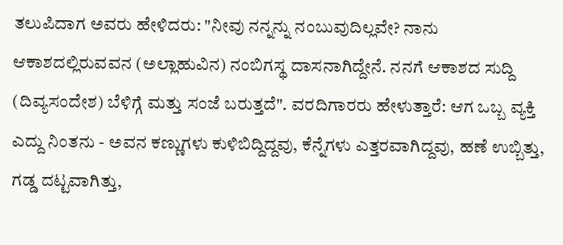ತಲುಪಿದಾಗ ಅವರು ಹೇಳಿದರು: "ನೀವು ನನ್ನನ್ನು ನಂಬುವುದಿಲ್ಲವೇ? ನಾನು ಆಕಾಶದಲ್ಲಿರುವವನ (ಅಲ್ಲಾಹುವಿನ) ನಂಬಿಗಸ್ಥ ದಾಸನಾಗಿದ್ದೇನೆ. ನನಗೆ ಆಕಾಶದ ಸುದ್ದಿ (ದಿವ್ಯಸಂದೇಶ) ಬೆಳಿಗ್ಗೆ ಮತ್ತು ಸಂಜೆ ಬರುತ್ತದೆ". ವರದಿಗಾರರು ಹೇಳುತ್ತಾರೆ: ಆಗ ಒಬ್ಬ ವ್ಯಕ್ತಿ ಎದ್ದು ನಿಂತನು - ಅವನ ಕಣ್ಣುಗಳು ಕುಳಿಬಿದ್ದಿದ್ದವು, ಕೆನ್ನೆಗಳು ಎತ್ತರವಾಗಿದ್ದವು, ಹಣೆ ಉಬ್ಬಿತ್ತು, ಗಡ್ಡ ದಟ್ಟವಾಗಿತ್ತು,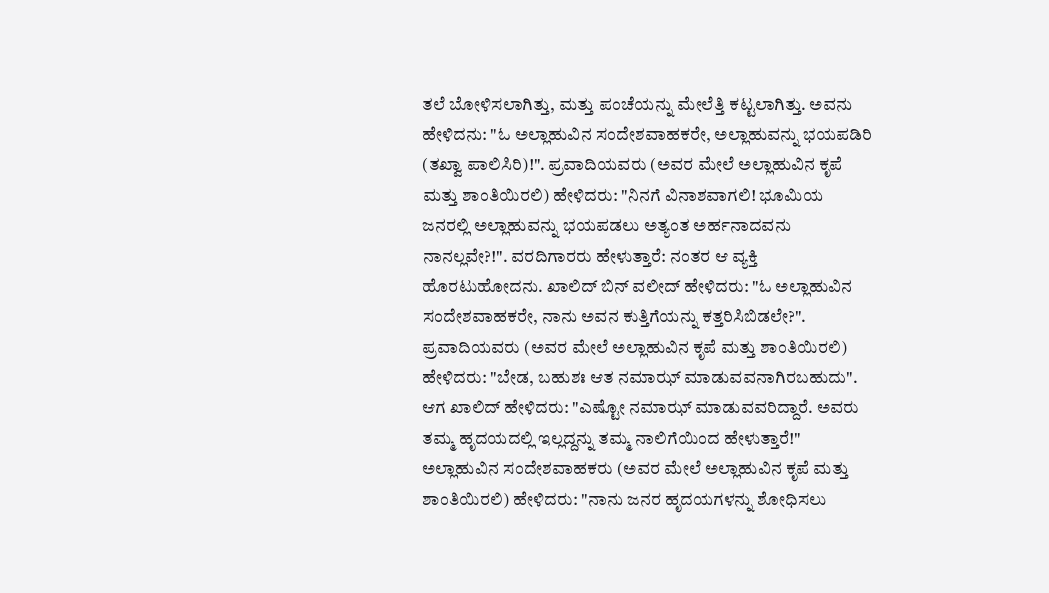ತಲೆ ಬೋಳಿಸಲಾಗಿತ್ತು, ಮತ್ತು ಪಂಚೆಯನ್ನು ಮೇಲೆತ್ತಿ ಕಟ್ಟಲಾಗಿತ್ತು. ಅವನು ಹೇಳಿದನು: "ಓ ಅಲ್ಲಾಹುವಿನ ಸಂದೇಶವಾಹಕರೇ, ಅಲ್ಲಾಹುವನ್ನು ಭಯಪಡಿರಿ (ತಖ್ವಾ ಪಾಲಿಸಿರಿ)!". ಪ್ರವಾದಿಯವರು (ಅವರ ಮೇಲೆ ಅಲ್ಲಾಹುವಿನ ಕೃಪೆ ಮತ್ತು ಶಾಂತಿಯಿರಲಿ) ಹೇಳಿದರು: "ನಿನಗೆ ವಿನಾಶವಾಗಲಿ! ಭೂಮಿಯ ಜನರಲ್ಲಿ ಅಲ್ಲಾಹುವನ್ನು ಭಯಪಡಲು ಅತ್ಯಂತ ಅರ್ಹನಾದವನು ನಾನಲ್ಲವೇ?!". ವರದಿಗಾರರು ಹೇಳುತ್ತಾರೆ: ನಂತರ ಆ ವ್ಯಕ್ತಿ ಹೊರಟುಹೋದನು. ಖಾಲಿದ್ ಬಿನ್ ವಲೀದ್ ಹೇಳಿದರು: "ಓ ಅಲ್ಲಾಹುವಿನ ಸಂದೇಶವಾಹಕರೇ, ನಾನು ಅವನ ಕುತ್ತಿಗೆಯನ್ನು ಕತ್ತರಿಸಿಬಿಡಲೇ?". ಪ್ರವಾದಿಯವರು (ಅವರ ಮೇಲೆ ಅಲ್ಲಾಹುವಿನ ಕೃಪೆ ಮತ್ತು ಶಾಂತಿಯಿರಲಿ) ಹೇಳಿದರು: "ಬೇಡ, ಬಹುಶಃ ಆತ ನಮಾಝ್ ಮಾಡುವವನಾಗಿರಬಹುದು". ಆಗ ಖಾಲಿದ್ ಹೇಳಿದರು: "ಎಷ್ಟೋ ನಮಾಝ್ ಮಾಡುವವರಿದ್ದಾರೆ. ಅವರು ತಮ್ಮ ಹೃದಯದಲ್ಲಿ ಇಲ್ಲದ್ದನ್ನು ತಮ್ಮ ನಾಲಿಗೆಯಿಂದ ಹೇಳುತ್ತಾರೆ!" ಅಲ್ಲಾಹುವಿನ ಸಂದೇಶವಾಹಕರು (ಅವರ ಮೇಲೆ ಅಲ್ಲಾಹುವಿನ ಕೃಪೆ ಮತ್ತು ಶಾಂತಿಯಿರಲಿ) ಹೇಳಿದರು: "ನಾನು ಜನರ ಹೃದಯಗಳನ್ನು ಶೋಧಿಸಲು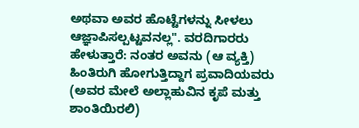ಅಥವಾ ಅವರ ಹೊಟ್ಟೆಗಳನ್ನು ಸೀಳಲು ಆಜ್ಞಾಪಿಸಲ್ಪಟ್ಟವನಲ್ಲ". ವರದಿಗಾರರು ಹೇಳುತ್ತಾರೆ: ನಂತರ ಅವನು (ಆ ವ್ಯಕ್ತಿ) ಹಿಂತಿರುಗಿ ಹೋಗುತ್ತಿದ್ದಾಗ ಪ್ರವಾದಿಯವರು (ಅವರ ಮೇಲೆ ಅಲ್ಲಾಹುವಿನ ಕೃಪೆ ಮತ್ತು ಶಾಂತಿಯಿರಲಿ)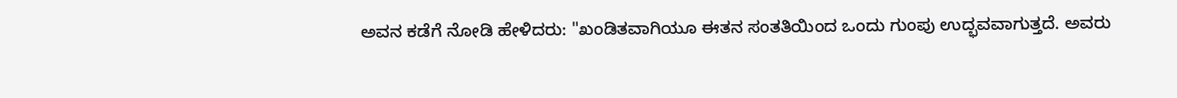ಅವನ ಕಡೆಗೆ ನೋಡಿ ಹೇಳಿದರು: "ಖಂಡಿತವಾಗಿಯೂ ಈತನ ಸಂತತಿಯಿಂದ ಒಂದು ಗುಂಪು ಉದ್ಭವವಾಗುತ್ತದೆ. ಅವರು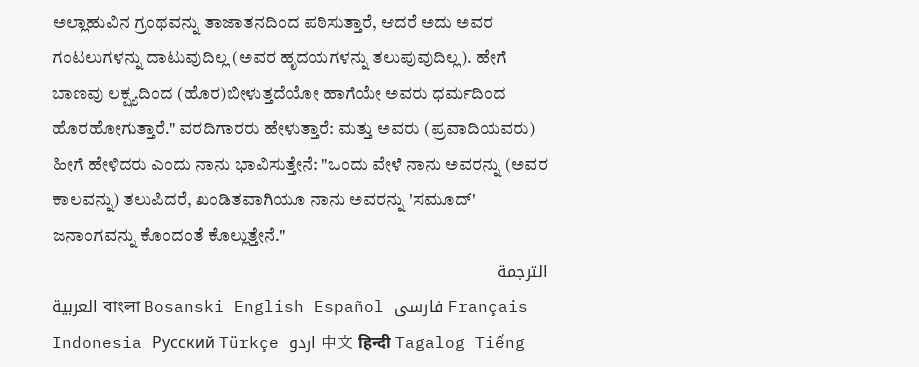ಅಲ್ಲಾಹುವಿನ ಗ್ರಂಥವನ್ನು ತಾಜಾತನದಿಂದ ಪಠಿಸುತ್ತಾರೆ, ಆದರೆ ಅದು ಅವರ ಗಂಟಲುಗಳನ್ನು ದಾಟುವುದಿಲ್ಲ (ಅವರ ಹೃದಯಗಳನ್ನು ತಲುಪುವುದಿಲ್ಲ). ಹೇಗೆ ಬಾಣವು ಲಕ್ಷ್ಯದಿಂದ (ಹೊರ)ಬೀಳುತ್ತದೆಯೋ ಹಾಗೆಯೇ ಅವರು ಧರ್ಮದಿಂದ ಹೊರಹೋಗುತ್ತಾರೆ." ವರದಿಗಾರರು ಹೇಳುತ್ತಾರೆ: ಮತ್ತು ಅವರು (ಪ್ರವಾದಿಯವರು) ಹೀಗೆ ಹೇಳಿದರು ಎಂದು ನಾನು ಭಾವಿಸುತ್ತೇನೆ: "ಒಂದು ವೇಳೆ ನಾನು ಅವರನ್ನು (ಅವರ ಕಾಲವನ್ನು) ತಲುಪಿದರೆ, ಖಂಡಿತವಾಗಿಯೂ ನಾನು ಅವರನ್ನು 'ಸಮೂದ್' ಜನಾಂಗವನ್ನು ಕೊಂದಂತೆ ಕೊಲ್ಲುತ್ತೇನೆ."
الترجمة
العربية বাংলা Bosanski English Español فارسی Français Indonesia Русский Türkçe اردو 中文 हिन्दी Tagalog Tiếng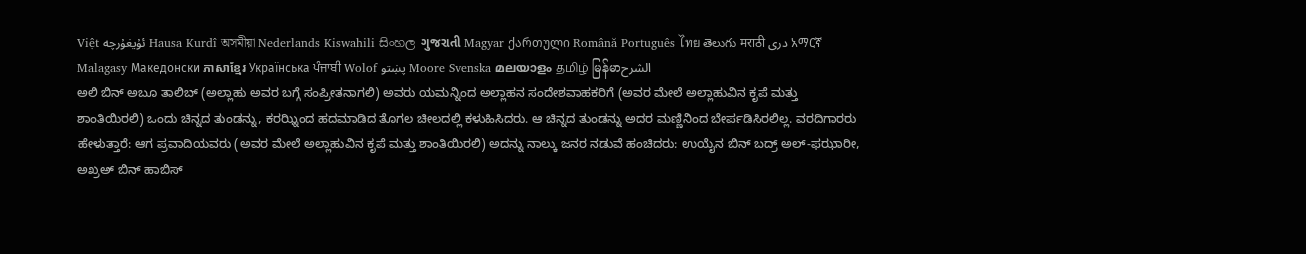Việt ئۇيغۇرچە Hausa Kurdî অসমীয়া Nederlands Kiswahili සිංහල ગુજરાતી Magyar ქართული Română Português ไทย తెలుగు मराठी دری አማርኛ Malagasy Македонски ភាសាខ្មែរ Українська ਪੰਜਾਬੀ Wolof پښتو Moore Svenska മലയാളം தமிழ் မြန်မာالشرح
ಅಲಿ ಬಿನ್ ಅಬೂ ತಾಲಿಬ್ (ಅಲ್ಲಾಹು ಅವರ ಬಗ್ಗೆ ಸಂಪ್ರೀತನಾಗಲಿ) ಅವರು ಯಮನ್ನಿಂದ ಅಲ್ಲಾಹನ ಸಂದೇಶವಾಹಕರಿಗೆ (ಅವರ ಮೇಲೆ ಅಲ್ಲಾಹುವಿನ ಕೃಪೆ ಮತ್ತು ಶಾಂತಿಯಿರಲಿ) ಒಂದು ಚಿನ್ನದ ತುಂಡನ್ನು, ಕರಝ್ನಿಂದ ಹದಮಾಡಿದ ತೊಗಲ ಚೀಲದಲ್ಲಿ ಕಳುಹಿಸಿದರು. ಆ ಚಿನ್ನದ ತುಂಡನ್ನು ಅದರ ಮಣ್ಣಿನಿಂದ ಬೇರ್ಪಡಿಸಿರಲಿಲ್ಲ. ವರದಿಗಾರರು ಹೇಳುತ್ತಾರೆ: ಆಗ ಪ್ರವಾದಿಯವರು (ಅವರ ಮೇಲೆ ಅಲ್ಲಾಹುವಿನ ಕೃಪೆ ಮತ್ತು ಶಾಂತಿಯಿರಲಿ) ಅದನ್ನು ನಾಲ್ಕು ಜನರ ನಡುವೆ ಹಂಚಿದರು: ಉಯೈನ ಬಿನ್ ಬದ್ರ್ ಅಲ್-ಫಝಾರೀ, ಅಖ್ರಅ್ ಬಿನ್ ಹಾಬಿಸ್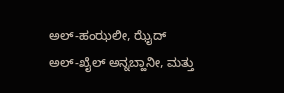ಅಲ್-ಹಂಝಲೀ, ಝೈದ್ ಅಲ್-ಖೈಲ್ ಅನ್ನಬ್ಹಾನೀ, ಮತ್ತು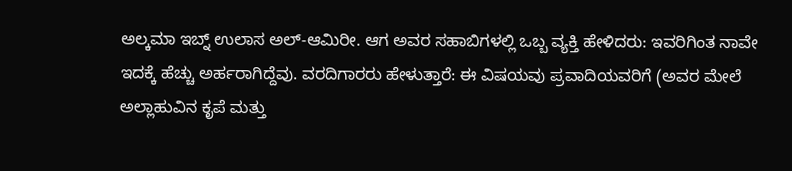ಅಲ್ಕಮಾ ಇಬ್ನ್ ಉಲಾಸ ಅಲ್-ಆಮಿರೀ. ಆಗ ಅವರ ಸಹಾಬಿಗಳಲ್ಲಿ ಒಬ್ಬ ವ್ಯಕ್ತಿ ಹೇಳಿದರು: ಇವರಿಗಿಂತ ನಾವೇ ಇದಕ್ಕೆ ಹೆಚ್ಚು ಅರ್ಹರಾಗಿದ್ದೆವು. ವರದಿಗಾರರು ಹೇಳುತ್ತಾರೆ: ಈ ವಿಷಯವು ಪ್ರವಾದಿಯವರಿಗೆ (ಅವರ ಮೇಲೆ ಅಲ್ಲಾಹುವಿನ ಕೃಪೆ ಮತ್ತು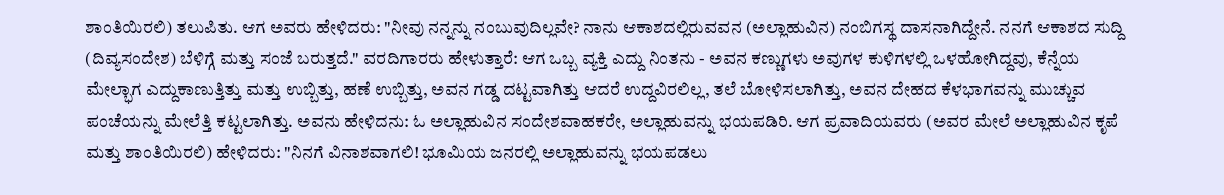ಶಾಂತಿಯಿರಲಿ) ತಲುಪಿತು. ಆಗ ಅವರು ಹೇಳಿದರು: "ನೀವು ನನ್ನನ್ನು ನಂಬುವುದಿಲ್ಲವೇ? ನಾನು ಆಕಾಶದಲ್ಲಿರುವವನ (ಅಲ್ಲಾಹುವಿನ) ನಂಬಿಗಸ್ಥ ದಾಸನಾಗಿದ್ದೇನೆ. ನನಗೆ ಆಕಾಶದ ಸುದ್ದಿ (ದಿವ್ಯಸಂದೇಶ) ಬೆಳಿಗ್ಗೆ ಮತ್ತು ಸಂಜೆ ಬರುತ್ತದೆ." ವರದಿಗಾರರು ಹೇಳುತ್ತಾರೆ: ಆಗ ಒಬ್ಬ ವ್ಯಕ್ತಿ ಎದ್ದು ನಿಂತನು - ಅವನ ಕಣ್ಣುಗಳು ಅವುಗಳ ಕುಳಿಗಳಲ್ಲಿ ಒಳಹೋಗಿದ್ದವು, ಕೆನ್ನೆಯ ಮೇಲ್ಭಾಗ ಎದ್ದುಕಾಣುತ್ತಿತ್ತು ಮತ್ತು ಉಬ್ಬಿತ್ತು, ಹಣೆ ಉಬ್ಬಿತ್ತು, ಅವನ ಗಡ್ಡ ದಟ್ಟವಾಗಿತ್ತು ಆದರೆ ಉದ್ದವಿರಲಿಲ್ಲ, ತಲೆ ಬೋಳಿಸಲಾಗಿತ್ತು, ಅವನ ದೇಹದ ಕೆಳಭಾಗವನ್ನು ಮುಚ್ಚುವ ಪಂಚೆಯನ್ನು ಮೇಲೆತ್ತಿ ಕಟ್ಟಲಾಗಿತ್ತು. ಅವನು ಹೇಳಿದನು: ಓ ಅಲ್ಲಾಹುವಿನ ಸಂದೇಶವಾಹಕರೇ, ಅಲ್ಲಾಹುವನ್ನು ಭಯಪಡಿರಿ. ಆಗ ಪ್ರವಾದಿಯವರು (ಅವರ ಮೇಲೆ ಅಲ್ಲಾಹುವಿನ ಕೃಪೆ ಮತ್ತು ಶಾಂತಿಯಿರಲಿ) ಹೇಳಿದರು: "ನಿನಗೆ ವಿನಾಶವಾಗಲಿ! ಭೂಮಿಯ ಜನರಲ್ಲಿ ಅಲ್ಲಾಹುವನ್ನು ಭಯಪಡಲು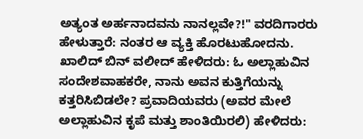ಅತ್ಯಂತ ಅರ್ಹನಾದವನು ನಾನಲ್ಲವೇ?!" ವರದಿಗಾರರು ಹೇಳುತ್ತಾರೆ: ನಂತರ ಆ ವ್ಯಕ್ತಿ ಹೊರಟುಹೋದನು. ಖಾಲಿದ್ ಬಿನ್ ವಲೀದ್ ಹೇಳಿದರು: ಓ ಅಲ್ಲಾಹುವಿನ ಸಂದೇಶವಾಹಕರೇ, ನಾನು ಅವನ ಕುತ್ತಿಗೆಯನ್ನು ಕತ್ತರಿಸಿಬಿಡಲೇ? ಪ್ರವಾದಿಯವರು (ಅವರ ಮೇಲೆ ಅಲ್ಲಾಹುವಿನ ಕೃಪೆ ಮತ್ತು ಶಾಂತಿಯಿರಲಿ) ಹೇಳಿದರು: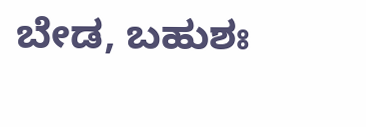ಬೇಡ, ಬಹುಶಃ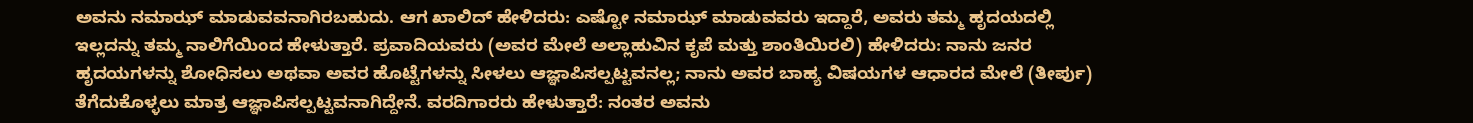ಅವನು ನಮಾಝ್ ಮಾಡುವವನಾಗಿರಬಹುದು. ಆಗ ಖಾಲಿದ್ ಹೇಳಿದರು: ಎಷ್ಟೋ ನಮಾಝ್ ಮಾಡುವವರು ಇದ್ದಾರೆ, ಅವರು ತಮ್ಮ ಹೃದಯದಲ್ಲಿ ಇಲ್ಲದನ್ನು ತಮ್ಮ ನಾಲಿಗೆಯಿಂದ ಹೇಳುತ್ತಾರೆ. ಪ್ರವಾದಿಯವರು (ಅವರ ಮೇಲೆ ಅಲ್ಲಾಹುವಿನ ಕೃಪೆ ಮತ್ತು ಶಾಂತಿಯಿರಲಿ) ಹೇಳಿದರು: ನಾನು ಜನರ ಹೃದಯಗಳನ್ನು ಶೋಧಿಸಲು ಅಥವಾ ಅವರ ಹೊಟ್ಟೆಗಳನ್ನು ಸೀಳಲು ಆಜ್ಞಾಪಿಸಲ್ಪಟ್ಟವನಲ್ಲ; ನಾನು ಅವರ ಬಾಹ್ಯ ವಿಷಯಗಳ ಆಧಾರದ ಮೇಲೆ (ತೀರ್ಪು) ತೆಗೆದುಕೊಳ್ಳಲು ಮಾತ್ರ ಆಜ್ಞಾಪಿಸಲ್ಪಟ್ಟವನಾಗಿದ್ದೇನೆ. ವರದಿಗಾರರು ಹೇಳುತ್ತಾರೆ: ನಂತರ ಅವನು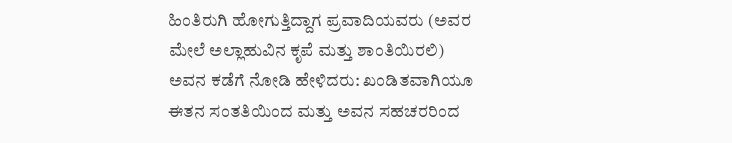ಹಿಂತಿರುಗಿ ಹೋಗುತ್ತಿದ್ದಾಗ ಪ್ರವಾದಿಯವರು (ಅವರ ಮೇಲೆ ಅಲ್ಲಾಹುವಿನ ಕೃಪೆ ಮತ್ತು ಶಾಂತಿಯಿರಲಿ) ಅವನ ಕಡೆಗೆ ನೋಡಿ ಹೇಳಿದರು: ಖಂಡಿತವಾಗಿಯೂ ಈತನ ಸಂತತಿಯಿಂದ ಮತ್ತು ಅವನ ಸಹಚರರಿಂದ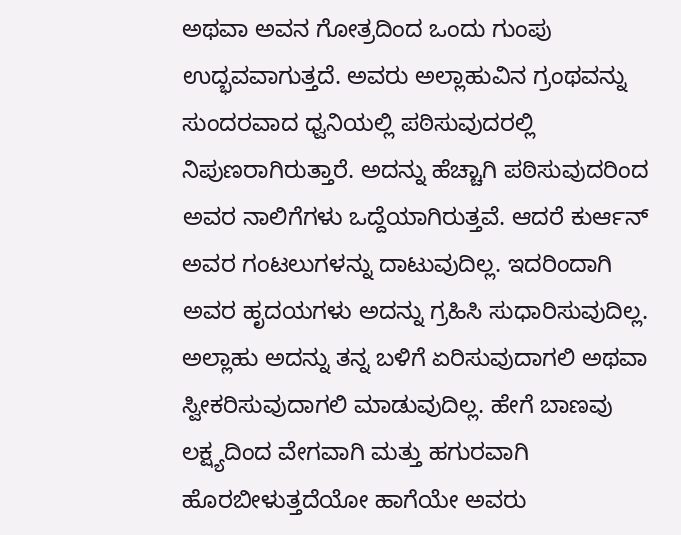ಅಥವಾ ಅವನ ಗೋತ್ರದಿಂದ ಒಂದು ಗುಂಪು ಉದ್ಭವವಾಗುತ್ತದೆ. ಅವರು ಅಲ್ಲಾಹುವಿನ ಗ್ರಂಥವನ್ನು ಸುಂದರವಾದ ಧ್ವನಿಯಲ್ಲಿ ಪಠಿಸುವುದರಲ್ಲಿ ನಿಪುಣರಾಗಿರುತ್ತಾರೆ. ಅದನ್ನು ಹೆಚ್ಚಾಗಿ ಪಠಿಸುವುದರಿಂದ ಅವರ ನಾಲಿಗೆಗಳು ಒದ್ದೆಯಾಗಿರುತ್ತವೆ. ಆದರೆ ಕುರ್ಆನ್ ಅವರ ಗಂಟಲುಗಳನ್ನು ದಾಟುವುದಿಲ್ಲ. ಇದರಿಂದಾಗಿ ಅವರ ಹೃದಯಗಳು ಅದನ್ನು ಗ್ರಹಿಸಿ ಸುಧಾರಿಸುವುದಿಲ್ಲ. ಅಲ್ಲಾಹು ಅದನ್ನು ತನ್ನ ಬಳಿಗೆ ಏರಿಸುವುದಾಗಲಿ ಅಥವಾ ಸ್ವೀಕರಿಸುವುದಾಗಲಿ ಮಾಡುವುದಿಲ್ಲ. ಹೇಗೆ ಬಾಣವು ಲಕ್ಷ್ಯದಿಂದ ವೇಗವಾಗಿ ಮತ್ತು ಹಗುರವಾಗಿ ಹೊರಬೀಳುತ್ತದೆಯೋ ಹಾಗೆಯೇ ಅವರು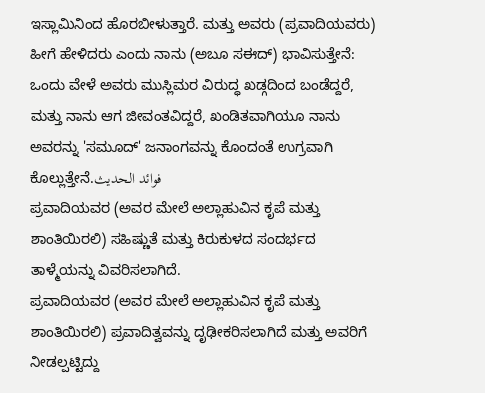ಇಸ್ಲಾಮಿನಿಂದ ಹೊರಬೀಳುತ್ತಾರೆ. ಮತ್ತು ಅವರು (ಪ್ರವಾದಿಯವರು) ಹೀಗೆ ಹೇಳಿದರು ಎಂದು ನಾನು (ಅಬೂ ಸಈದ್) ಭಾವಿಸುತ್ತೇನೆ: ಒಂದು ವೇಳೆ ಅವರು ಮುಸ್ಲಿಮರ ವಿರುದ್ಧ ಖಡ್ಗದಿಂದ ಬಂಡೆದ್ದರೆ, ಮತ್ತು ನಾನು ಆಗ ಜೀವಂತವಿದ್ದರೆ, ಖಂಡಿತವಾಗಿಯೂ ನಾನು ಅವರನ್ನು 'ಸಮೂದ್' ಜನಾಂಗವನ್ನು ಕೊಂದಂತೆ ಉಗ್ರವಾಗಿ ಕೊಲ್ಲುತ್ತೇನೆ.فوائد الحديث
ಪ್ರವಾದಿಯವರ (ಅವರ ಮೇಲೆ ಅಲ್ಲಾಹುವಿನ ಕೃಪೆ ಮತ್ತು ಶಾಂತಿಯಿರಲಿ) ಸಹಿಷ್ಣುತೆ ಮತ್ತು ಕಿರುಕುಳದ ಸಂದರ್ಭದ ತಾಳ್ಮೆಯನ್ನು ವಿವರಿಸಲಾಗಿದೆ.
ಪ್ರವಾದಿಯವರ (ಅವರ ಮೇಲೆ ಅಲ್ಲಾಹುವಿನ ಕೃಪೆ ಮತ್ತು ಶಾಂತಿಯಿರಲಿ) ಪ್ರವಾದಿತ್ವವನ್ನು ದೃಢೀಕರಿಸಲಾಗಿದೆ ಮತ್ತು ಅವರಿಗೆ ನೀಡಲ್ಪಟ್ಟಿದ್ದು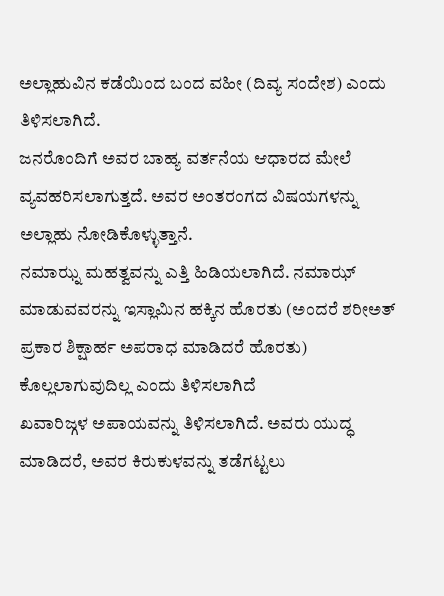ಅಲ್ಲಾಹುವಿನ ಕಡೆಯಿಂದ ಬಂದ ವಹೀ (ದಿವ್ಯ ಸಂದೇಶ) ಎಂದು ತಿಳಿಸಲಾಗಿದೆ.
ಜನರೊಂದಿಗೆ ಅವರ ಬಾಹ್ಯ ವರ್ತನೆಯ ಆಧಾರದ ಮೇಲೆ ವ್ಯವಹರಿಸಲಾಗುತ್ತದೆ. ಅವರ ಅಂತರಂಗದ ವಿಷಯಗಳನ್ನು ಅಲ್ಲಾಹು ನೋಡಿಕೊಳ್ಳುತ್ತಾನೆ.
ನಮಾಝ್ನ ಮಹತ್ವವನ್ನು ಎತ್ತಿ ಹಿಡಿಯಲಾಗಿದೆ. ನಮಾಝ್ ಮಾಡುವವರನ್ನು ಇಸ್ಲಾಮಿನ ಹಕ್ಕಿನ ಹೊರತು (ಅಂದರೆ ಶರೀಅತ್ ಪ್ರಕಾರ ಶಿಕ್ಷಾರ್ಹ ಅಪರಾಧ ಮಾಡಿದರೆ ಹೊರತು) ಕೊಲ್ಲಲಾಗುವುದಿಲ್ಲ ಎಂದು ತಿಳಿಸಲಾಗಿದೆ
ಖವಾರಿಜ್ಗಳ ಅಪಾಯವನ್ನು ತಿಳಿಸಲಾಗಿದೆ. ಅವರು ಯುದ್ಧ ಮಾಡಿದರೆ, ಅವರ ಕಿರುಕುಳವನ್ನು ತಡೆಗಟ್ಟಲು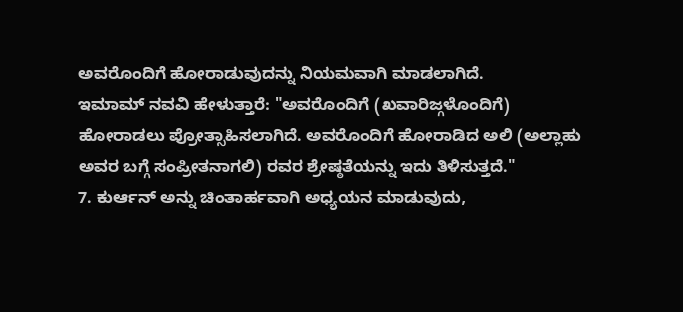ಅವರೊಂದಿಗೆ ಹೋರಾಡುವುದನ್ನು ನಿಯಮವಾಗಿ ಮಾಡಲಾಗಿದೆ.
ಇಮಾಮ್ ನವವಿ ಹೇಳುತ್ತಾರೆ: "ಅವರೊಂದಿಗೆ (ಖವಾರಿಜ್ಗಳೊಂದಿಗೆ) ಹೋರಾಡಲು ಪ್ರೋತ್ಸಾಹಿಸಲಾಗಿದೆ. ಅವರೊಂದಿಗೆ ಹೋರಾಡಿದ ಅಲಿ (ಅಲ್ಲಾಹು ಅವರ ಬಗ್ಗೆ ಸಂಪ್ರೀತನಾಗಲಿ) ರವರ ಶ್ರೇಷ್ಠತೆಯನ್ನು ಇದು ತಿಳಿಸುತ್ತದೆ."
7. ಕುರ್ಆನ್ ಅನ್ನು ಚಿಂತಾರ್ಹವಾಗಿ ಅಧ್ಯಯನ ಮಾಡುವುದು,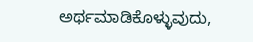ಅರ್ಥಮಾಡಿಕೊಳ್ಳುವುದು,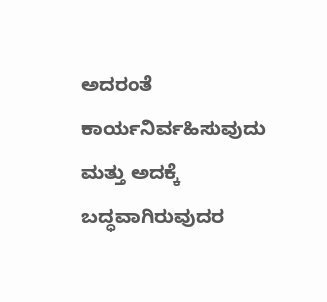ಅದರಂತೆ ಕಾರ್ಯನಿರ್ವಹಿಸುವುದು ಮತ್ತು ಅದಕ್ಕೆ ಬದ್ಧವಾಗಿರುವುದರ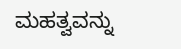ಮಹತ್ವವನ್ನು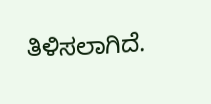ತಿಳಿಸಲಾಗಿದೆ.